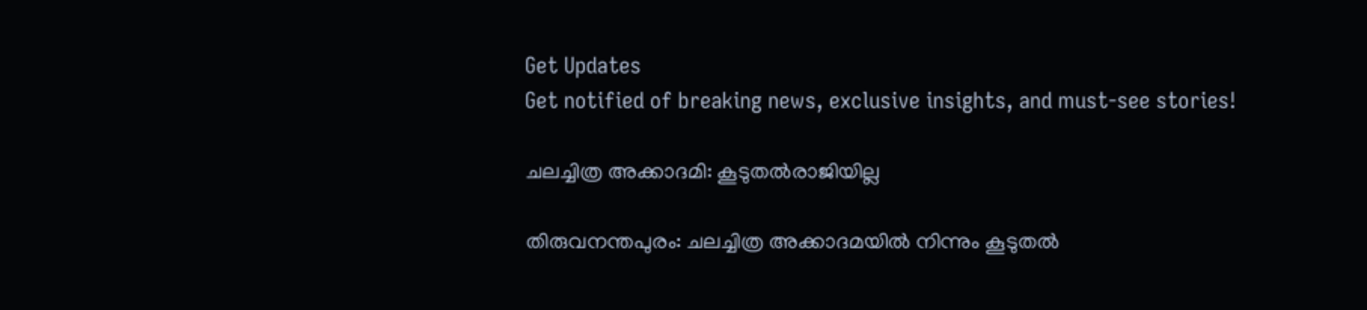Get Updates
Get notified of breaking news, exclusive insights, and must-see stories!

ചലച്ചിത്ര അക്കാദമി: കൂടുതല്‍രാജിയില്ല

തിരുവനന്തപുരം: ചലച്ചിത്ര അക്കാദമയില്‍ നിന്നും കൂടുതല്‍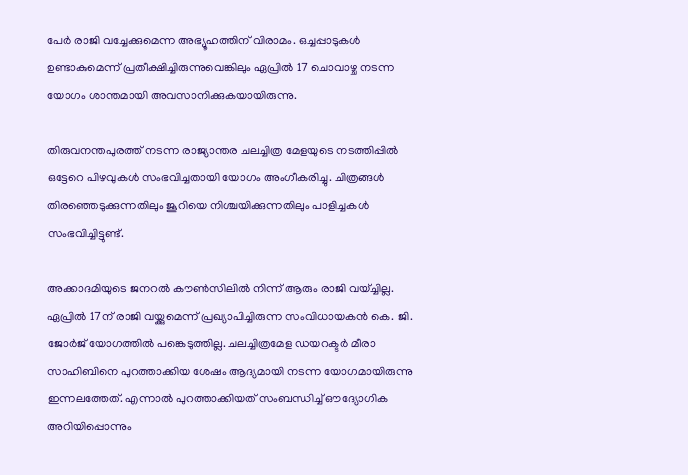പേര്‍ രാജി വച്ചേക്കുമെന്ന അഭ്യൂഹത്തിന് വിരാമം. ഒച്ചപ്പാടുകള്‍ ഉണ്ടാകുമെന്ന് പ്രതീക്ഷിച്ചിരുന്നുവെങ്കിലും ഏപ്രില്‍ 17 ചൊവാഴ്ച നടന്ന യോഗം ശാന്തമായി അവസാനിക്കുകയായിരുന്നു.

തിരുവനന്തപുരത്ത് നടന്ന രാജ്യാന്തര ചലച്ചിത്ര മേളയുടെ നടത്തിപ്പില്‍ ഒട്ടേറെ പിഴവുകള്‍ സംഭവിച്ചതായി യോഗം അംഗീകരിച്ചു. ചിത്രങ്ങള്‍ തിരഞ്ഞെടുക്കുന്നതിലും ജൂറിയെ നിശ്ചയിക്കുന്നതിലും പാളിച്ചകള്‍ സംഭവിച്ചിട്ടുണ്ട്.

അക്കാദമിയുടെ ജനറല്‍ കൗണ്‍സിലില്‍ നിന്ന് ആരും രാജി വയ്ച്ചില്ല. ഏപ്രില്‍ 17ന് രാജി വയ്ക്കുമെന്ന് പ്രഖ്യാപിച്ചിരുന്ന സംവിധായകന്‍ കെ. ജി. ജോര്‍ജ് യോഗത്തില്‍ പങ്കെടുത്തില്ല. ചലച്ചിത്രമേള ഡയറക്ടര്‍ മീരാ സാഹിബിനെ പുറത്താക്കിയ ശേഷം ആദ്യമായി നടന്ന യോഗമായിരുന്നു ഇന്നലത്തേത്. എന്നാല്‍ പുറത്താക്കിയത് സംബന്ധിച്ച് ഔദ്യോഗിക അറിയിപ്പൊന്നും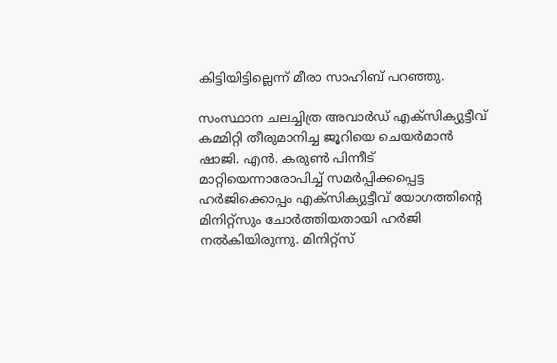കിട്ടിയിട്ടില്ലെന്ന് മീരാ സാഹിബ് പറഞ്ഞു.

സംസ്ഥാന ചലച്ചിത്ര അവാര്‍ഡ് എക്സിക്യുട്ടീവ് കമ്മിറ്റി തീരുമാനിച്ച ജൂറിയെ ചെയര്‍മാന്‍ ഷാജി. എന്‍. കരുണ്‍ പിന്നീട് മാറ്റിയെന്നാരോപിച്ച് സമര്‍പ്പിക്കപ്പെട്ട ഹര്‍ജിക്കൊപ്പം എക്സിക്യുട്ടീവ് യോഗത്തിന്റെ മിനിറ്റ്സും ചോര്‍ത്തിയതായി ഹര്‍ജി നല്‍കിയിരുന്നു. മിനിറ്റ്സ്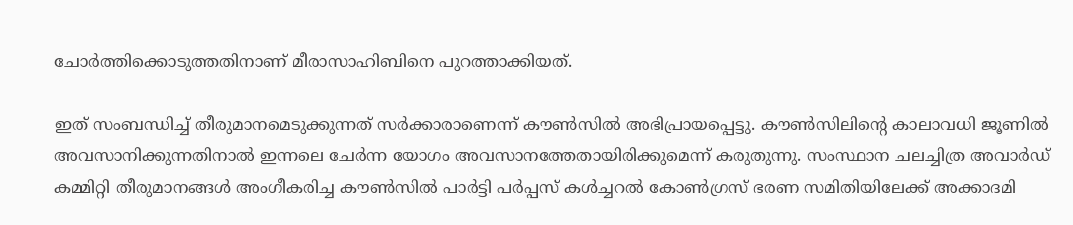ചോര്‍ത്തിക്കൊടുത്തതിനാണ് മീരാസാഹിബിനെ പുറത്താക്കിയത്.

ഇത് സംബന്ധിച്ച് തീരുമാനമെടുക്കുന്നത് സര്‍ക്കാരാണെന്ന് കൗണ്‍സില്‍ അഭിപ്രായപ്പെട്ടു. കൗണ്‍സിലിന്റെ കാലാവധി ജൂണില്‍ അവസാനിക്കുന്നതിനാല്‍ ഇന്നലെ ചേര്‍ന്ന യോഗം അവസാനത്തേതായിരിക്കുമെന്ന് കരുതുന്നു. സംസ്ഥാന ചലച്ചിത്ര അവാര്‍ഡ് കമ്മിറ്റി തീരുമാനങ്ങള്‍ അംഗീകരിച്ച കൗണ്‍സില്‍ പാര്‍ട്ടി പര്‍പ്പസ് കള്‍ച്ചറല്‍ കോണ്‍ഗ്രസ് ഭരണ സമിതിയിലേക്ക് അക്കാദമി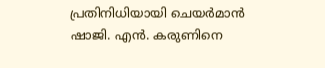പ്രതിനിധിയായി ചെയര്‍മാന്‍ ഷാജി. എന്‍. കരുണിനെ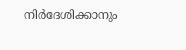നിര്‍ദേശിക്കാനും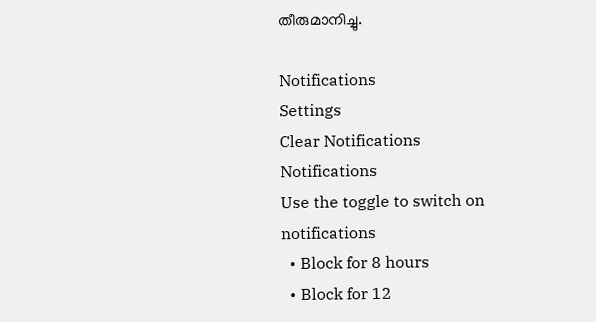തീരുമാനിച്ചു.

Notifications
Settings
Clear Notifications
Notifications
Use the toggle to switch on notifications
  • Block for 8 hours
  • Block for 12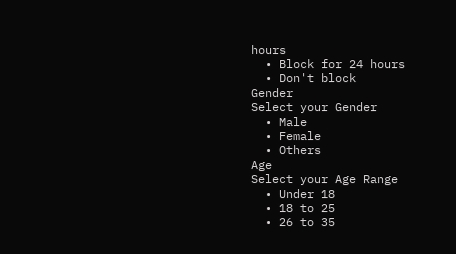hours
  • Block for 24 hours
  • Don't block
Gender
Select your Gender
  • Male
  • Female
  • Others
Age
Select your Age Range
  • Under 18
  • 18 to 25
  • 26 to 35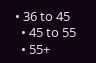• 36 to 45
  • 45 to 55
  • 55+